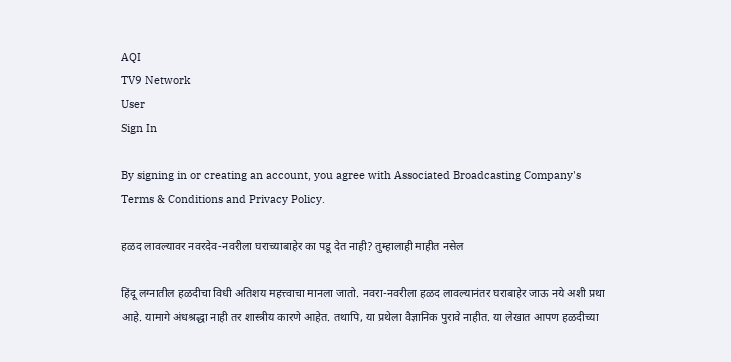AQI
TV9 Network
User
Sign In

By signing in or creating an account, you agree with Associated Broadcasting Company's Terms & Conditions and Privacy Policy.

हळद लावल्यावर नवरदेव-नवरीला घराच्याबाहेर का पडू देत नाही? तुम्हालाही माहीत नसेल

हिंदू लग्नातील हळदीचा विधी अतिशय महत्त्वाचा मानला जातो. नवरा-नवरीला हळद लावल्यानंतर घराबाहेर जाऊ नये अशी प्रथा आहे. यामागे अंधश्रद्धा नाही तर शास्त्रीय कारणे आहेत. तथापि, या प्रथेला वैज्ञानिक पुरावे नाहीत. या लेखात आपण हळदीच्या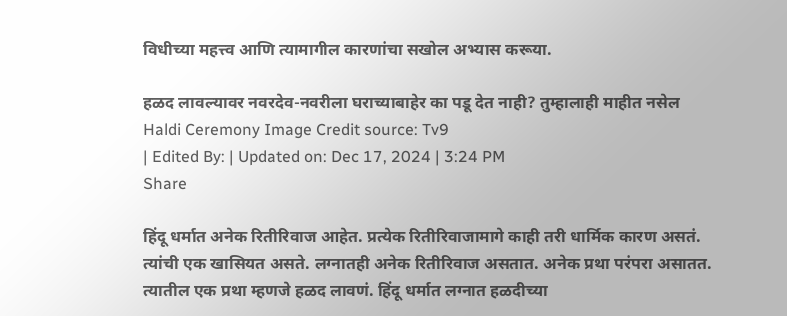विधीच्या महत्त्व आणि त्यामागील कारणांचा सखोल अभ्यास करूया.

हळद लावल्यावर नवरदेव-नवरीला घराच्याबाहेर का पडू देत नाही? तुम्हालाही माहीत नसेल
Haldi Ceremony Image Credit source: Tv9
| Edited By: | Updated on: Dec 17, 2024 | 3:24 PM
Share

हिंदू धर्मात अनेक रितीरिवाज आहेत. प्रत्येक रितीरिवाजामागे काही तरी धार्मिक कारण असतं. त्यांची एक खासियत असते. लग्नातही अनेक रितीरिवाज असतात. अनेक प्रथा परंपरा असातत. त्यातील एक प्रथा म्हणजे हळद लावणं. हिंदू धर्मात लग्नात हळदीच्या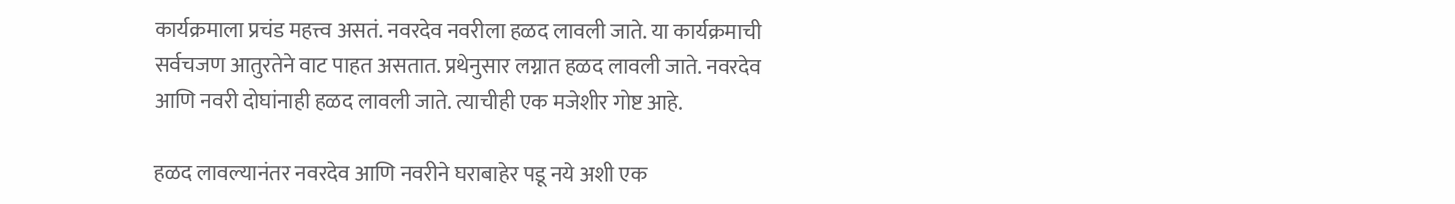कार्यक्रमाला प्रचंड महत्त्व असतं. नवरदेव नवरीला हळद लावली जाते. या कार्यक्रमाची सर्वचजण आतुरतेने वाट पाहत असतात. प्रथेनुसार लग्नात हळद लावली जाते. नवरदेव आणि नवरी दोघांनाही हळद लावली जाते. त्याचीही एक मजेशीर गोष्ट आहे.

हळद लावल्यानंतर नवरदेव आणि नवरीने घराबाहेर पडू नये अशी एक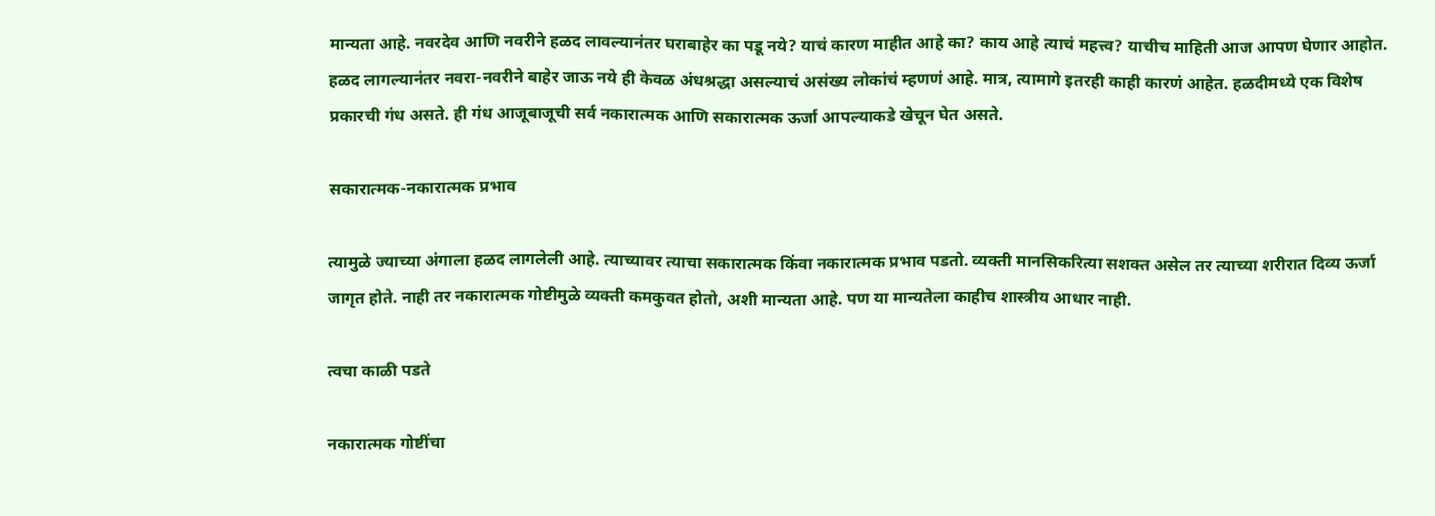मान्यता आहे. नवरदेव आणि नवरीने हळद लावल्यानंतर घराबाहेर का पडू नये? याचं कारण माहीत आहे का? काय आहे त्याचं महत्त्व? याचीच माहिती आज आपण घेणार आहोत. हळद लागल्यानंतर नवरा-नवरीने बाहेर जाऊ नये ही केवळ अंधश्रद्धा असल्याचं असंख्य लोकांचं म्हणणं आहे. मात्र, त्यामागे इतरही काही कारणं आहेत. हळदीमध्ये एक विशेष प्रकारची गंध असते. ही गंध आजूबाजूची सर्व नकारात्मक आणि सकारात्मक ऊर्जा आपल्याकडे खेचून घेत असते.

सकारात्मक-नकारात्मक प्रभाव

त्यामुळे ज्याच्या अंगाला हळद लागलेली आहे. त्याच्यावर त्याचा सकारात्मक किंवा नकारात्मक प्रभाव पडतो. व्यक्ती मानसिकरित्या सशक्त असेल तर त्याच्या शरीरात दिव्य ऊर्जा जागृत होते. नाही तर नकारात्मक गोष्टीमुळे व्यक्ती कमकुवत होतो, अशी मान्यता आहे. पण या मान्यतेला काहीच शास्त्रीय आधार नाही.

त्वचा काळी पडते

नकारात्मक गोष्टींचा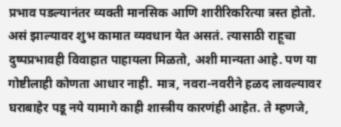प्रभाव पडल्यानंतर व्यक्ती मानसिक आणि शारीरिकरित्या त्रस्त होतो. असं झाल्यावर शुभ कामात व्यवधान येत असतं. त्यासाठी राहूचा दुष्पप्रभावही विवाहात पाहायला मिळतो, अशी मान्यता आहे. पण या गोष्टीलाही कोणता आधार नाही. मात्र, नवरा-नवरीने हळद लावल्यावर घराबाहेर पडू नये यामागे काही शास्त्रीय कारणंही आहेत. ते म्हणजे,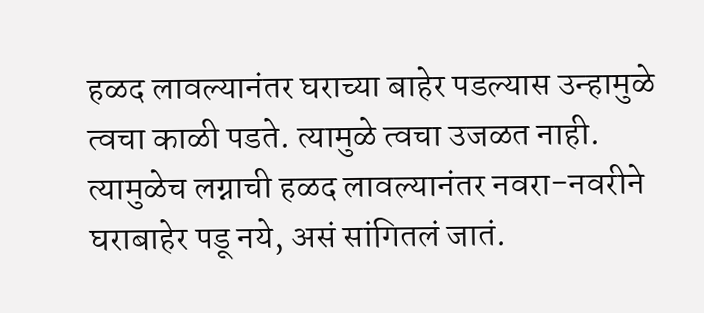हळद लावल्यानंतर घराच्या बाहेर पडल्यास उन्हामुळे त्वचा काळी पडते. त्यामुळे त्वचा उजळत नाही. त्यामुळेच लग्नाची हळद लावल्यानंतर नवरा-नवरीने घराबाहेर पडू नये, असं सांगितलं जातं.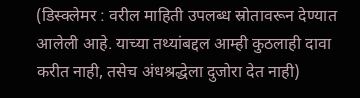(डिस्क्लेमर : वरील माहिती उपलब्ध स्रोतावरून देण्यात आलेली आहे. याच्या तथ्यांबद्दल आम्ही कुठलाही दावा करीत नाही, तसेच अंधश्रद्धेला दुजोरा देत नाही)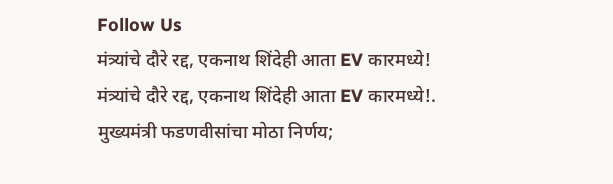Follow Us
मंत्र्यांचे दौरे रद्द, एकनाथ शिंदेही आता EV कारमध्ये!
मंत्र्यांचे दौरे रद्द, एकनाथ शिंदेही आता EV कारमध्ये!.
मुख्यमंत्री फडणवीसांचा मोठा निर्णय;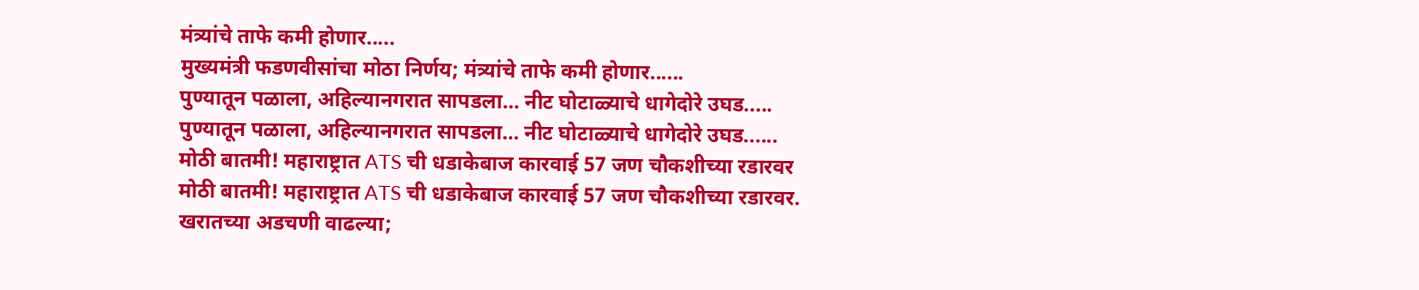मंत्र्यांचे ताफे कमी होणार.....
मुख्यमंत्री फडणवीसांचा मोठा निर्णय; मंत्र्यांचे ताफे कमी होणार......
पुण्यातून पळाला, अहिल्यानगरात सापडला… नीट घोटाळ्याचे धागेदोरे उघड.....
पुण्यातून पळाला, अहिल्यानगरात सापडला… नीट घोटाळ्याचे धागेदोरे उघड......
मोठी बातमी! महाराष्ट्रात ATS ची धडाकेबाज कारवाई 57 जण चौकशीच्या रडारवर
मोठी बातमी! महाराष्ट्रात ATS ची धडाकेबाज कारवाई 57 जण चौकशीच्या रडारवर.
खरातच्या अडचणी वाढल्या;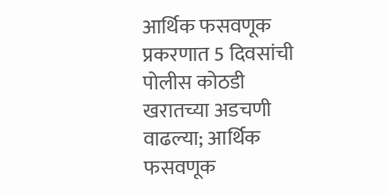आर्थिक फसवणूक प्रकरणात 5 दिवसांची पोलीस कोठडी
खरातच्या अडचणी वाढल्या; आर्थिक फसवणूक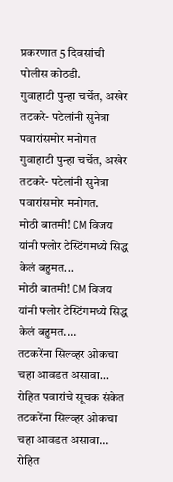प्रकरणात 5 दिवसांची पोलीस कोठडी.
गुवाहाटी पुन्हा चर्चेत, अखेर तटकरे- पटेलांनी सुनेत्रा पवारांसमोर मनोगत
गुवाहाटी पुन्हा चर्चेत, अखेर तटकरे- पटेलांनी सुनेत्रा पवारांसमोर मनोगत.
मोठी बातमी! CM विजय यांनी फ्लोर टेस्टिंगमध्ये सिद्ध केलं बहुमत...
मोठी बातमी! CM विजय यांनी फ्लोर टेस्टिंगमध्ये सिद्ध केलं बहुमत....
तटकरेंना सिल्व्हर ओकचा चहा आवडत असावा... रोहित पवारांचे सूचक संकेत
तटकरेंना सिल्व्हर ओकचा चहा आवडत असावा... रोहित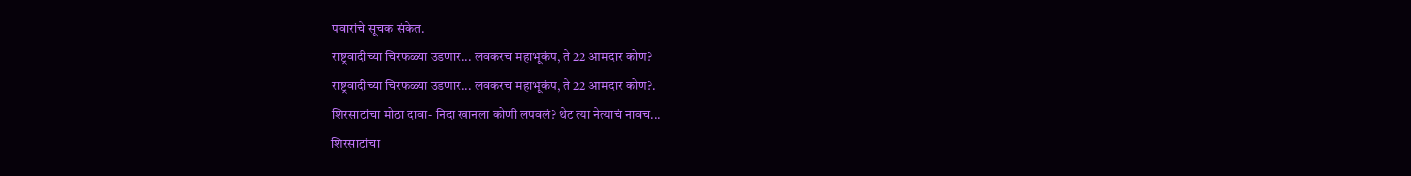पवारांचे सूचक संकेत.
राष्ट्रवादीच्या चिरफळ्या उडणार... लवकरच महाभूकंप, ते 22 आमदार कोण?
राष्ट्रवादीच्या चिरफळ्या उडणार... लवकरच महाभूकंप, ते 22 आमदार कोण?.
शिरसाटांचा मोठा दावा- निदा खानला कोणी लपवलं? थेट त्या नेत्याचं नावच...
शिरसाटांचा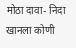मोठा दावा- निदा खानला कोणी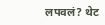लपवलं? थेट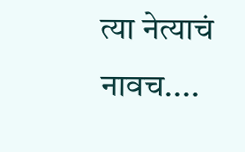त्या नेत्याचं नावच....